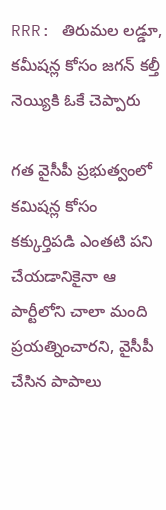RRR: తిరుమల లడ్డూ, కమీషన్ల కోసం జగన్ కల్తీ నెయ్యికి ఓకే చెప్పారు

గత వైసీపీ ప్రభుత్వంలో కమిషన్ల కోసం కక్కుర్తిపడి ఎంతటి పని చేయడానికైనా ఆ పార్టీలోని చాలా మంది ప్రయత్నించారని, వైసీపీ చేసిన పాపాలు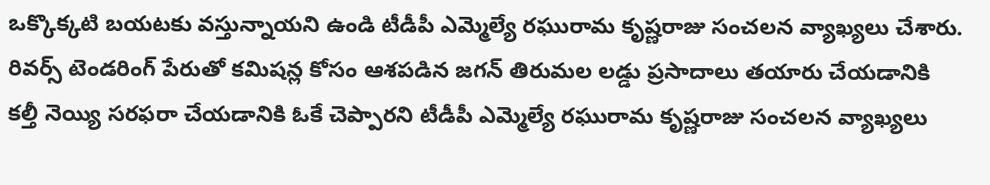ఒక్కొక్కటి బయటకు వస్తున్నాయని ఉండి టీడీపీ ఎమ్మెల్యే రఘురామ కృష్ణరాజు సంచలన వ్యాఖ్యలు చేశారు. రివర్స్ టెండరింగ్ పేరుతో కమిషన్ల కోసం ఆశపడిన జగన్ తిరుమల లడ్డు ప్రసాదాలు తయారు చేయడానికి కల్తీ నెయ్యి సరఫరా చేయడానికి ఓకే చెప్పారని టీడీపీ ఎమ్మెల్యే రఘురామ కృష్ణరాజు సంచలన వ్యాఖ్యలు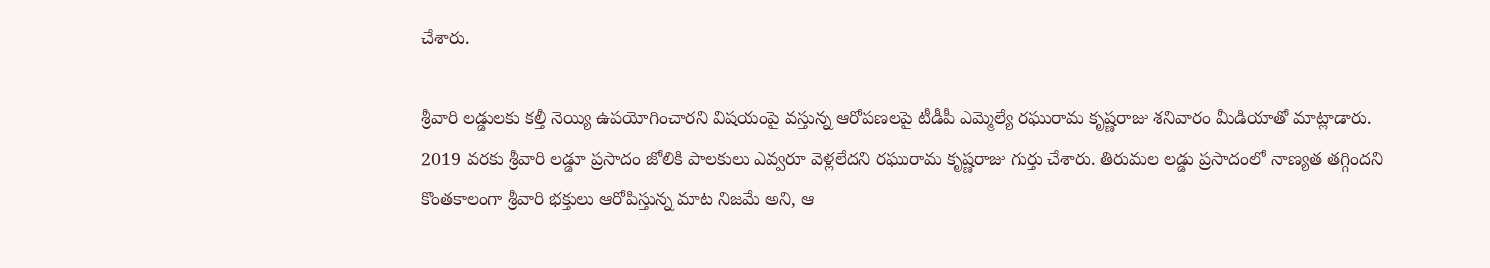చేశారు.

శ్రీవారి లడ్డులకు కల్తీ నెయ్యి ఉపయోగించారని విషయంపై వస్తున్న ఆరోపణలపై టీడీపీ ఎమ్మెల్యే రఘురామ కృష్ణరాజు శనివారం మీడియాతో మాట్లాడారు. 2019 వరకు శ్రీవారి లడ్డూ ప్రసాదం జోలికి పాలకులు ఎవ్వరూ వెళ్లలేదని రఘురామ కృష్ణరాజు గుర్తు చేశారు. తిరుమల లడ్డు ప్రసాదంలో నాణ్యత తగ్గిందని కొంతకాలంగా శ్రీవారి భక్తులు ఆరోపిస్తున్న మాట నిజమే అని, ఆ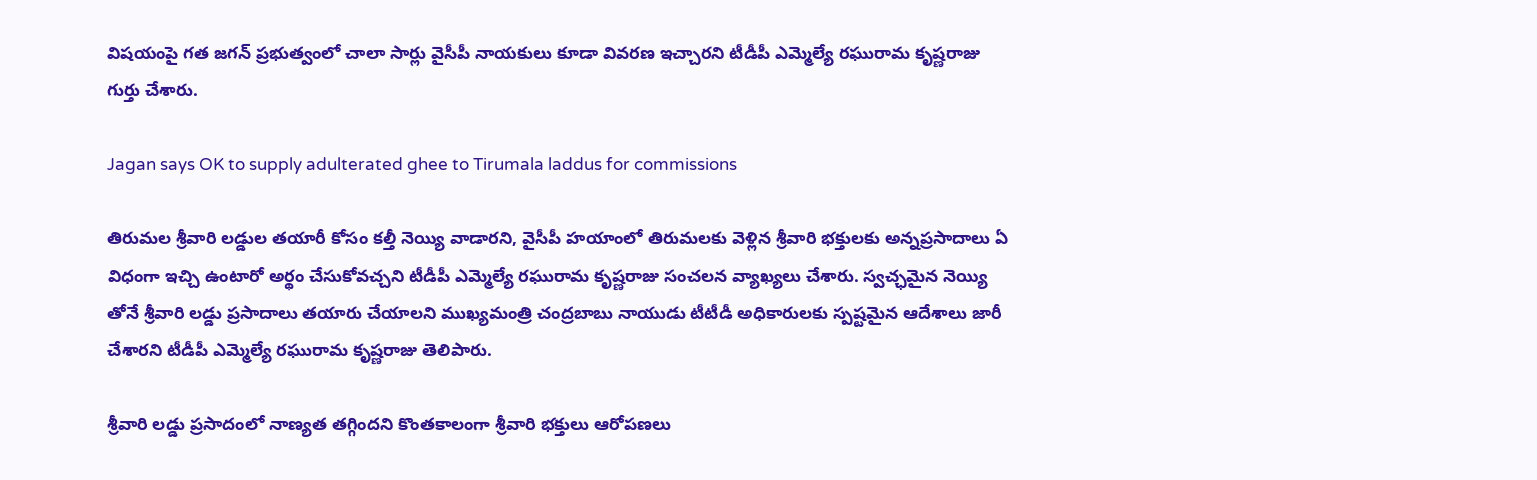విషయంపై గత జగన్ ప్రభుత్వంలో చాలా సార్లు వైసీపీ నాయకులు కూడా వివరణ ఇచ్చారని టీడీపీ ఎమ్మెల్యే రఘురామ కృష్ణరాజు గుర్తు చేశారు.

Jagan says OK to supply adulterated ghee to Tirumala laddus for commissions

తిరుమల శ్రీవారి లడ్డుల తయారీ కోసం కల్తీ నెయ్యి వాడారని, వైసీపీ హయాంలో తిరుమలకు వెళ్లిన శ్రీవారి భక్తులకు అన్నప్రసాదాలు ఏ విధంగా ఇచ్చి ఉంటారో అర్థం చేసుకోవచ్చని టీడీపీ ఎమ్మెల్యే రఘురామ కృష్ణరాజు సంచలన వ్యాఖ్యలు చేశారు. స్వచ్ఛమైన నెయ్యి తోనే శ్రీవారి లడ్డు ప్రసాదాలు తయారు చేయాలని ముఖ్యమంత్రి చంద్రబాబు నాయుడు టీటీడీ అధికారులకు స్పష్టమైన ఆదేశాలు జారీ చేశారని టీడీపీ ఎమ్మెల్యే రఘురామ కృష్ణరాజు తెలిపారు.

శ్రీవారి లడ్డు ప్రసాదంలో నాణ్యత తగ్గిందని కొంతకాలంగా శ్రీవారి భక్తులు ఆరోపణలు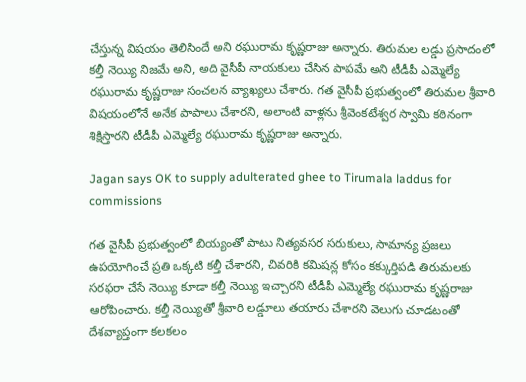చేస్తున్న విషయం తెలిసిందే అని రఘురామ కృష్ణరాజు అన్నారు. తిరుమల లడ్డు ప్రసాదంలో కల్తీ నెయ్యి నిజమే అని, అది వైసీపీ నాయకులు చేసిన పాపమే అని టీడీపీ ఎమ్మెల్యే రఘురామ కృష్ణరాజు సంచలన వ్యాఖ్యలు చేశారు. గత వైసీపీ ప్రభుత్వంలో తిరుమల శ్రీవారి విషయంలోనే అనేక పాపాలు చేశారని, అలాంటి వాళ్లను శ్రీవెంకటేశ్వర స్వామి కఠినంగా శిక్షిస్తారని టీడీపీ ఎమ్మెల్యే రఘురామ కృష్ణరాజు అన్నారు.

Jagan says OK to supply adulterated ghee to Tirumala laddus for commissions

గత వైసీపీ ప్రభుత్వంలో బియ్యంతో పాటు నిత్యవసర సరుకులు, సామాన్య ప్రజలు ఉపయోగించే ప్రతి ఒక్కటి కల్తీ చేశారని, చివరికి కమిషన్ల కోసం కక్కుర్తిపడి తిరుమలకు సరఫరా చేసే నెయ్యి కూడా కల్తీ నెయ్యి ఇచ్చారని టీడీపీ ఎమ్మెల్యే రఘురామ కృష్ణరాజు ఆరోపించారు. కల్తీ నెయ్యితో శ్రీవారి లడ్డూలు తయారు చేశారని వెలుగు చూడటంతో దేశవ్యాప్తంగా కలకలం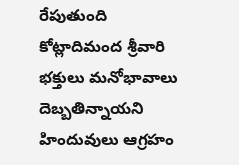రేపుతుంది కోట్లాదిమంద శ్రీవారి భక్తులు మనోభావాలు దెబ్బతిన్నాయని హిందువులు ఆగ్రహం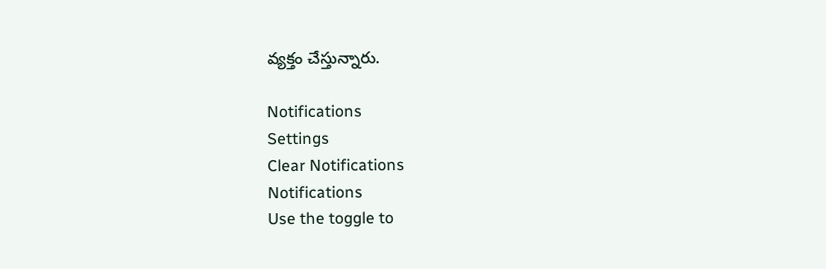వ్యక్తం చేస్తున్నారు.

Notifications
Settings
Clear Notifications
Notifications
Use the toggle to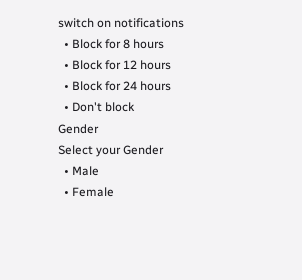switch on notifications
  • Block for 8 hours
  • Block for 12 hours
  • Block for 24 hours
  • Don't block
Gender
Select your Gender
  • Male
  • Female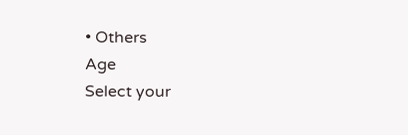• Others
Age
Select your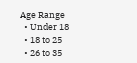Age Range
  • Under 18
  • 18 to 25
  • 26 to 35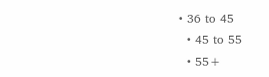• 36 to 45
  • 45 to 55
  • 55+